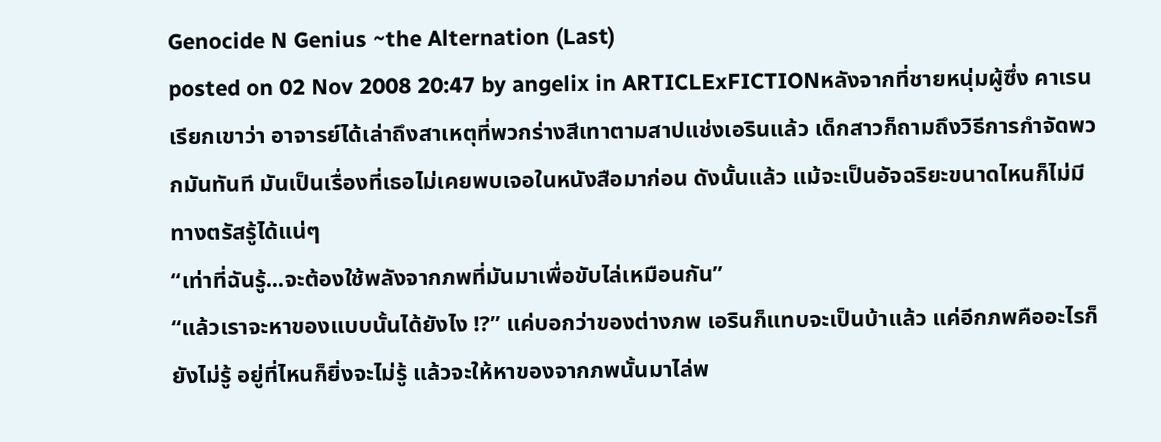Genocide N Genius ~the Alternation (Last)
posted on 02 Nov 2008 20:47 by angelix in ARTICLExFICTIONหลังจากที่ชายหนุ่มผู้ซึ่ง คาเรนเรียกเขาว่า อาจารย์ได้เล่าถึงสาเหตุที่พวกร่างสีเทาตามสาปแช่งเอรินแล้ว เด็กสาวก็ถามถึงวิธีการกำจัดพวกมันทันที มันเป็นเรื่องที่เธอไม่เคยพบเจอในหนังสือมาก่อน ดังนั้นแล้ว แม้จะเป็นอัจฉริยะขนาดไหนก็ไม่มีทางตรัสรู้ได้แน่ๆ
“เท่าที่ฉันรู้...จะต้องใช้พลังจากภพที่มันมาเพื่อขับไล่เหมือนกัน”
“แล้วเราจะหาของแบบนั้นได้ยังไง !?” แค่บอกว่าของต่างภพ เอรินก็แทบจะเป็นบ้าแล้ว แค่อีกภพคืออะไรก็ยังไม่รู้ อยู่ที่ไหนก็ยิ่งจะไม่รู้ แล้วจะให้หาของจากภพนั้นมาไล่พ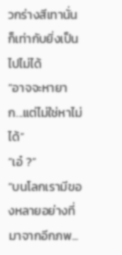วกร่างสีเทานั่น ก็เท่ากับยิ่งเป็นไปไม่ได้
“อาจจะหายาก...แต่ไม่ใช่หาไม่ได้”
“เอ๋ ?”
“บนโลกเรามีของหลายอย่างที่มาจากอีกภพ...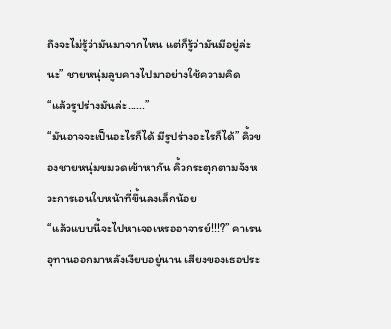ถึงจะไม่รู้ว่ามันมาจากไหน แต่ก็รู้ว่ามันมีอยู่ล่ะนะ” ชายหนุ่มลูบคางไปมาอย่างใช้ความคิด
“แล้วรูปร่างมันล่ะ......”
“มันอาจจะเป็นอะไรก็ได้ มีรูปร่างอะไรก็ได้” คิ้วของชายหนุ่มขมวดเข้าหากัน คิ้วกระตุกตามจังหวะการเอนใบหน้าที่ขึ้นลงเล็กน้อย
“แล้วแบบนี้จะไปหาเจอเหรออาจารย์!!!?” คาเรนอุทานออกมาหลังเงียบอยู่นาน เสียงของเธอประ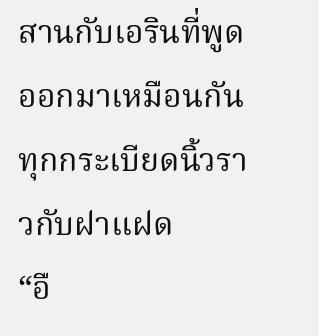สานกับเอรินที่พูดออกมาเหมือนกันทุกกระเบียดนิ้วราวกับฝาแฝด
“อื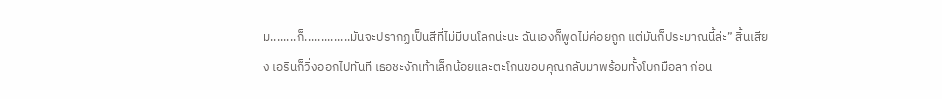ม........ก็..............มันจะปรากฏเป็นสีที่ไม่มีบนโลกน่ะนะ ฉันเองก็พูดไม่ค่อยถูก แต่มันก็ประมาณนี้ล่ะ” สิ้นเสียง เอรินก็วิ่งออกไปทันที เธอชะงักเท้าเล็กน้อยและตะโกนขอบคุณกลับมาพร้อมทั้งโบกมือลา ก่อน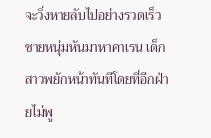จะวิ่งหายลับไปอย่างรวดเร็ว
ชายหนุ่มหันมาหาคาเรน เด็กสาวพยักหน้าทันทีโดยที่อีกฝ่ายไม่พู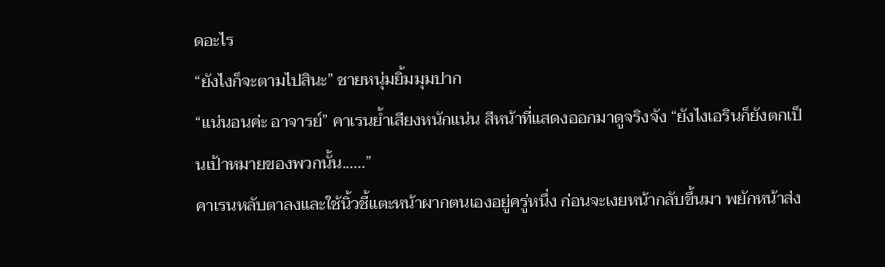ดอะไร
“ยังไงก็จะตามไปสินะ” ชายหนุ่มยิ้มมุมปาก
“แน่นอนค่ะ อาจารย์” คาเรนย้ำเสียงหนักแน่น สีหน้าที่แสดงออกมาดูจริงจัง “ยังไงเอรินก็ยังตกเป็นเป้าหมายของพวกนั้น......”
คาเรนหลับตาลงและใช้นิ้วชี้แตะหน้าผากตนเองอยู่ครู่หนึ่ง ก่อนจะเงยหน้ากลับขึ้นมา พยักหน้าส่ง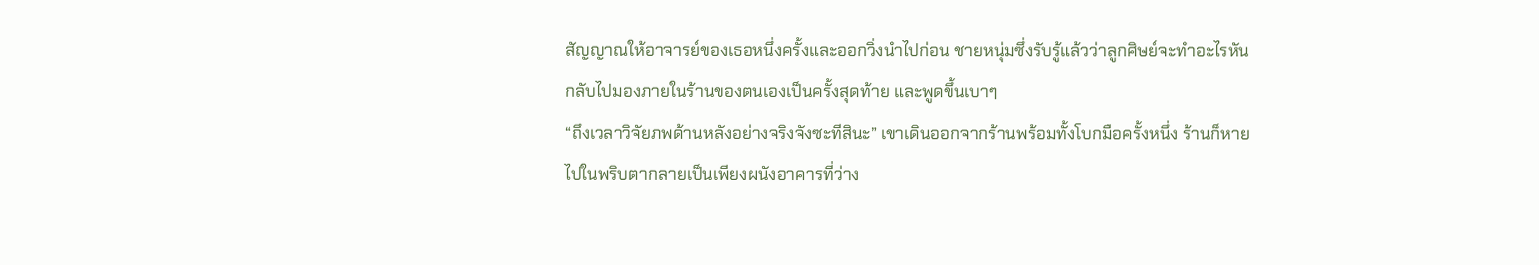สัญญาณให้อาจารย์ของเธอหนึ่งครั้งและออกวิ่งนำไปก่อน ชายหนุ่มซึ่งรับรู้แล้วว่าลูกศิษย์จะทำอะไรหันกลับไปมองภายในร้านของตนเองเป็นครั้งสุดท้าย และพูดขึ้นเบาๆ
“ถึงเวลาวิจัยภพด้านหลังอย่างจริงจังซะทีสินะ” เขาเดินออกจากร้านพร้อมทั้งโบกมือครั้งหนึ่ง ร้านก็หายไปในพริบตากลายเป็นเพียงผนังอาคารที่ว่าง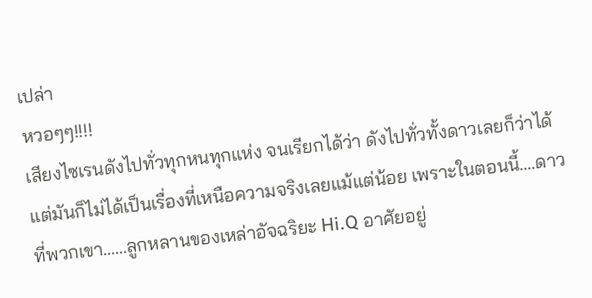เปล่า
หวอๆๆ!!!!
เสียงไซเรนดังไปทั่วทุกหนทุกแห่ง จนเรียกได้ว่า ดังไปทั่วทั้งดาวเลยก็ว่าได้ แต่มันก็ไม่ได้เป็นเรื่องที่เหนือความจริงเลยแม้แต่น้อย เพราะในตอนนี้....ดาวที่พวกเขา......ลูกหลานของเหล่าอัจฉริยะ Hi.Q อาศัยอยู่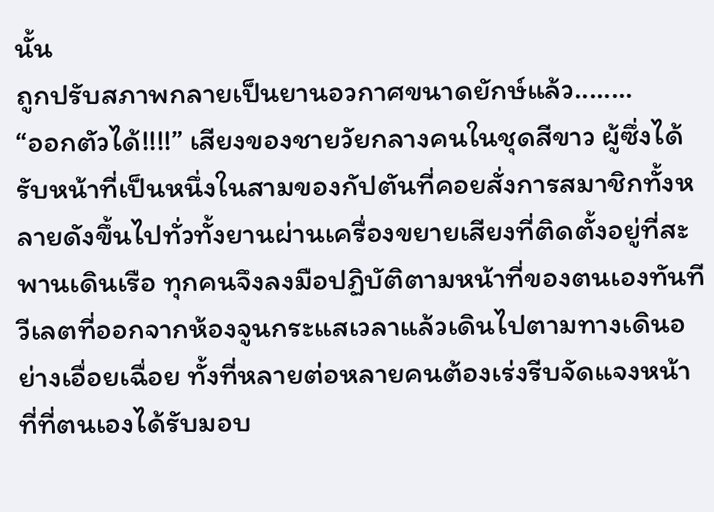นั้น
ถูกปรับสภาพกลายเป็นยานอวกาศขนาดยักษ์แล้ว........
“ออกตัวได้!!!!” เสียงของชายวัยกลางคนในชุดสีขาว ผู้ซึ่งได้รับหน้าที่เป็นหนึ่งในสามของกัปตันที่คอยสั่งการสมาชิกทั้งหลายดังขึ้นไปทั่วทั้งยานผ่านเครื่องขยายเสียงที่ติดตั้งอยู่ที่สะพานเดินเรือ ทุกคนจึงลงมือปฏิบัติตามหน้าที่ของตนเองทันที
วีเลตที่ออกจากห้องจูนกระแสเวลาแล้วเดินไปตามทางเดินอย่างเอื่อยเฉื่อย ทั้งที่หลายต่อหลายคนต้องเร่งรีบจัดแจงหน้าที่ที่ตนเองได้รับมอบ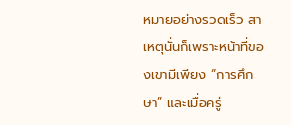หมายอย่างรวดเร็ว สาเหตุนั่นก็เพราะหน้าที่ของเขามีเพียง “การศึกษา” และเมื่อครู่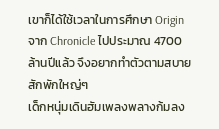เขาก็ได้ใช้เวลาในการศึกษา Origin จาก Chronicle ไปประมาณ 4700 ล้านปีแล้ว จึงอยากทำตัวตามสบายสักพักใหญ่ๆ
เด็กหนุ่มเดินฮัมเพลงพลางก้มลง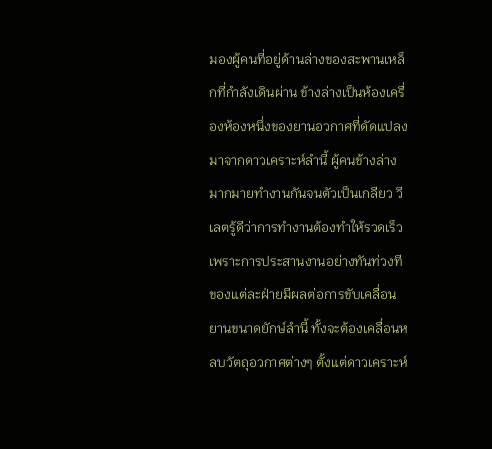มองผู้คนที่อยู่ด้านล่างของสะพานเหล็กที่กำลังเดินผ่าน ข้างล่างเป็นห้องเครื่องห้องหนึ่งของยานอวกาศที่ดัดแปลงมาจากดาวเคราะห์ลำนี้ ผู้คนข้างล่างมากมายทำงานกันจนตัวเป็นเกลียว วีเลตรู้ดีว่าการทำงานต้องทำให้รวดเร็ว เพราะการประสานงานอย่างทันท่วงทีของแต่ละฝ่ายมีผลต่อการขับเคลื่อนยานขนาดยักษ์ลำนี้ ทั้งจะต้องเคลื่อนหลบวัตถุอวกาศต่างๆ ตั้งแต่ดาวเคราะห์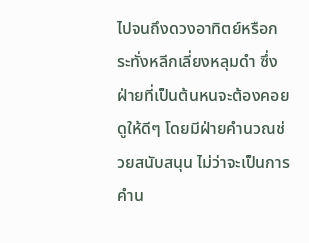ไปจนถึงดวงอาทิตย์หรือกระทั่งหลีกเลี่ยงหลุมดำ ซึ่งฝ่ายที่เป็นต้นหนจะต้องคอยดูให้ดีๆ โดยมีฝ่ายคำนวณช่วยสนับสนุน ไม่ว่าจะเป็นการคำน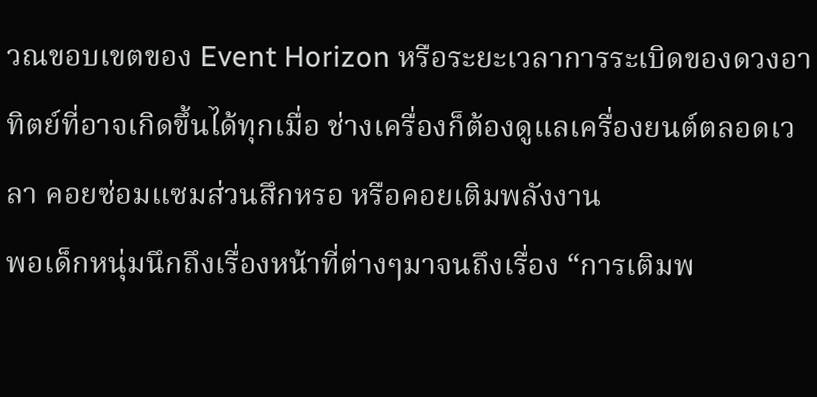วณขอบเขตของ Event Horizon หรือระยะเวลาการระเบิดของดวงอาทิตย์ที่อาจเกิดขึ้นได้ทุกเมื่อ ช่างเครื่องก็ต้องดูแลเครื่องยนต์ตลอดเวลา คอยซ่อมแซมส่วนสึกหรอ หรือคอยเติมพลังงาน
พอเด็กหนุ่มนึกถึงเรื่องหน้าที่ต่างๆมาจนถึงเรื่อง “การเติมพ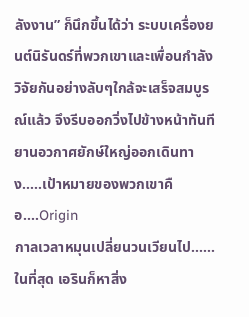ลังงาน” ก็นึกขึ้นได้ว่า ระบบเครื่องยนต์นิรันดร์ที่พวกเขาและเพื่อนกำลังวิจัยกันอย่างลับๆใกล้จะเสร็จสมบูรณ์แล้ว จึงรีบออกวิ่งไปข้างหน้าทันที
ยานอวกาศยักษ์ใหญ่ออกเดินทาง.....เป้าหมายของพวกเขาคือ....Origin
กาลเวลาหมุนเปลี่ยนวนเวียนไป......
ในที่สุด เอรินก็หาสิ่ง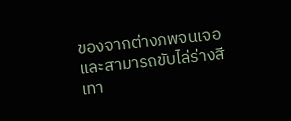ของจากต่างภพจนเจอ และสามารถขับไล่ร่างสีเทา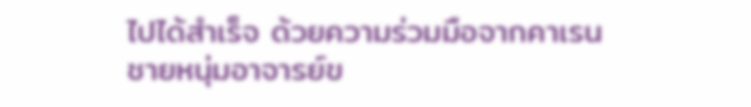ไปได้สำเร็จ ด้วยความร่วมมือจากคาเรน ชายหนุ่มอาจารย์ข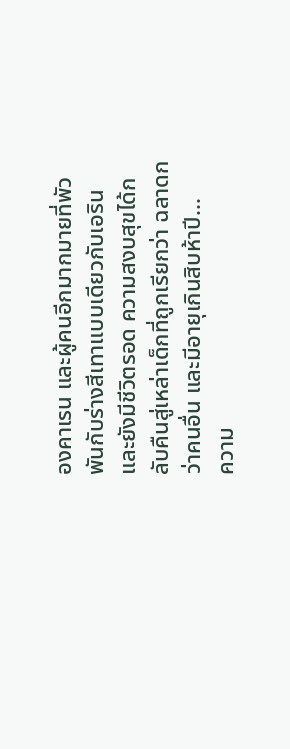องคาเรน และผู้คนอีกมากมายที่พัวพันกับร่างสีเทาแบบเดียวกับเอรินและยังมีชีวิตรอด ความสงบสุขได้กลับคืนสู่เหล่าเด็กที่ถูกเรียกว่า ฉลาดกว่าคนอื่น และมีอายุเกินสิบห้าปี...
ความ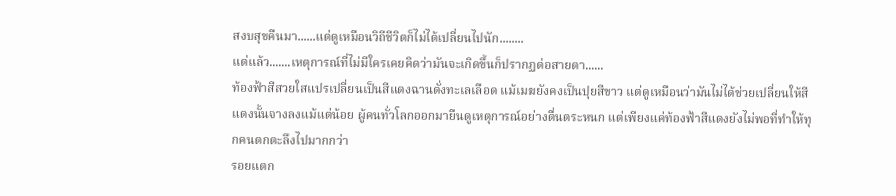สงบสุขคืนมา......แต่ดูเหมือนวิถีชีวิตก็ไม่ได้เปลี่ยนไปนัก........
แต่แล้ว.......เหตุการณ์ที่ไม่มีใครเคยคิดว่ามันจะเกิดขึ้นก็ปรากฏต่อสายตา......
ท้องฟ้าสีสวยใสแปรเปลี่ยนเป็นสีแดงฉานดั่งทะเลเลือด แม้เมฆยังคงเป็นปุยสีขาว แต่ดูเหมือนว่ามันไม่ได้ช่วยเปลี่ยนให้สีแดงนั้นจางลงแม้แต่น้อย ผู้คนทั่วโลกออกมายืนดูเหตุการณ์อย่างตื่นตระหนก แต่เพียงแค่ท้องฟ้าสีแดงยังไม่พอที่ทำให้ทุกคนตกตะลึงไปมากกว่า
รอยแตก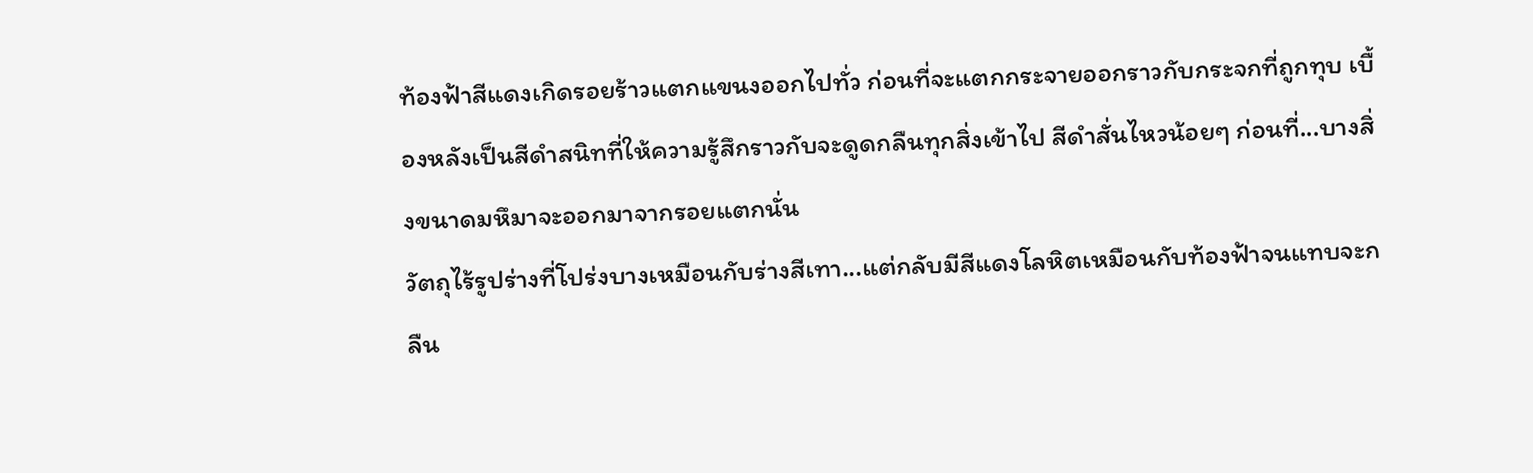ท้องฟ้าสีแดงเกิดรอยร้าวแตกแขนงออกไปทั่ว ก่อนที่จะแตกกระจายออกราวกับกระจกที่ถูกทุบ เบื้องหลังเป็นสีดำสนิทที่ให้ความรู้สึกราวกับจะดูดกลืนทุกสิ่งเข้าไป สีดำสั่นไหวน้อยๆ ก่อนที่...บางสิ่งขนาดมหึมาจะออกมาจากรอยแตกนั่น
วัตถุไร้รูปร่างที่โปร่งบางเหมือนกับร่างสีเทา...แต่กลับมีสีแดงโลหิตเหมือนกับท้องฟ้าจนแทบจะกลืน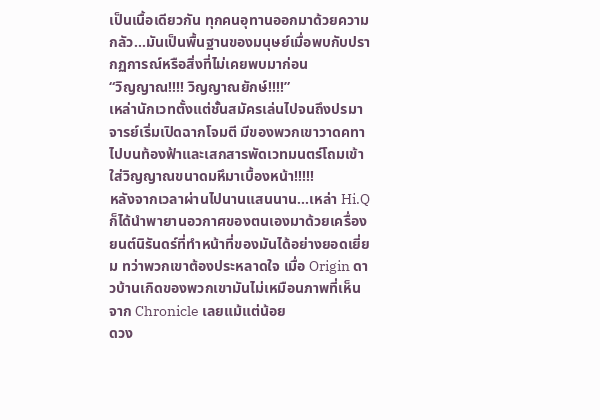เป็นเนื้อเดียวกัน ทุกคนอุทานออกมาด้วยความกลัว...มันเป็นพื้นฐานของมนุษย์เมื่อพบกับปรากฏการณ์หรือสิ่งที่ไม่เคยพบมาก่อน
“วิญญาณ!!!! วิญญาณยักษ์!!!!”
เหล่านักเวทตั้งแต่ชั้นสมัครเล่นไปจนถึงปรมาจารย์เริ่มเปิดฉากโจมตี มีของพวกเขาวาดคทาไปบนท้องฟ้าและเสกสารพัดเวทมนตร์โถมเข้าใส่วิญญาณขนาดมหึมาเบื้องหน้า!!!!!
หลังจากเวลาผ่านไปนานแสนนาน...เหล่า Hi.Q ก็ได้นำพายานอวกาศของตนเองมาด้วยเครื่องยนต์นิรันดร์ที่ทำหน้าที่ของมันได้อย่างยอดเยี่ยม ทว่าพวกเขาต้องประหลาดใจ เมื่อ Origin ดาวบ้านเกิดของพวกเขามันไม่เหมือนภาพที่เห็นจาก Chronicle เลยแม้แต่น้อย
ดวง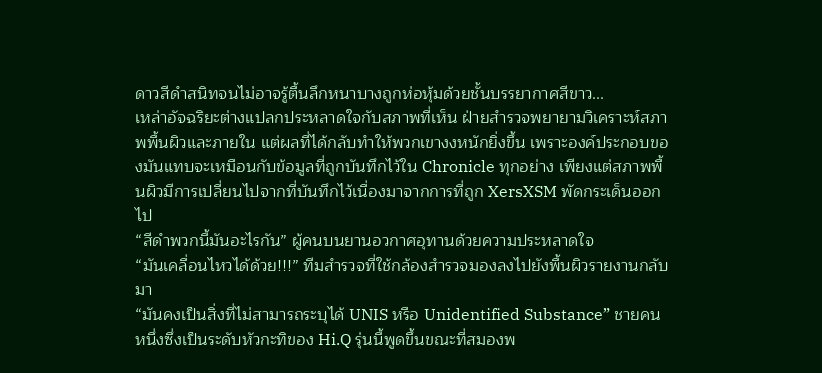ดาวสีดำสนิทจนไม่อาจรู้ตื้นลึกหนาบางถูกห่อหุ้มด้วยชั้นบรรยากาศสีขาว...
เหล่าอัจฉริยะต่างแปลกประหลาดใจกับสภาพที่เห็น ฝ่ายสำรวจพยายามวิเคราะห์สภาพพื้นผิวและภายใน แต่ผลที่ได้กลับทำให้พวกเขางงหนักยิ่งขึ้น เพราะองค์ประกอบของมันแทบจะเหมือนกับข้อมูลที่ถูกบันทึกไว้ใน Chronicle ทุกอย่าง เพียงแต่สภาพพื้นผิวมีการเปลี่ยนไปจากที่บันทึกไว้เนื่องมาจากการที่ถูก XersXSM พัดกระเด็นออกไป
“สีดำพวกนี้มันอะไรกัน” ผู้คนบนยานอวกาศอุทานด้วยความประหลาดใจ
“มันเคลื่อนไหวได้ด้วย!!!” ทีมสำรวจที่ใช้กล้องสำรวจมองลงไปยังพื้นผิวรายงานกลับมา
“มันคงเป็นสิ่งที่ไม่สามารถระบุได้ UNIS หรือ Unidentified Substance” ชายคนหนึ่งซึ่งเป็นระดับหัวกะทิของ Hi.Q รุ่นนี้พูดขึ้นขณะที่สมองพ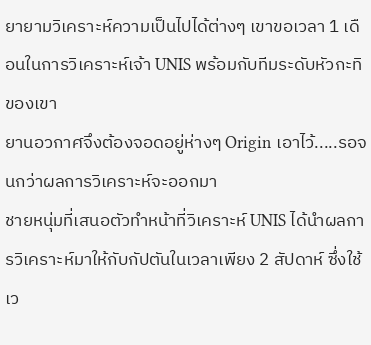ยายามวิเคราะห์ความเป็นไปได้ต่างๆ เขาขอเวลา 1 เดือนในการวิเคราะห์เจ้า UNIS พร้อมกับทีมระดับหัวกะทิของเขา
ยานอวกาศจึงต้องจอดอยู่ห่างๆ Origin เอาไว้.....รอจนกว่าผลการวิเคราะห์จะออกมา
ชายหนุ่มที่เสนอตัวทำหน้าที่วิเคราะห์ UNIS ได้นำผลการวิเคราะห์มาให้กับกัปตันในเวลาเพียง 2 สัปดาห์ ซึ่งใช้เว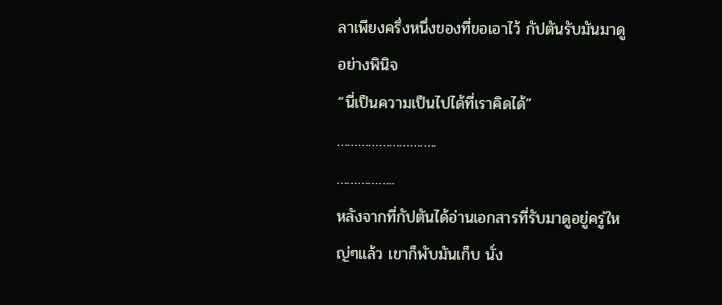ลาเพียงครึ่งหนึ่งของที่ขอเอาไว้ กัปตันรับมันมาดูอย่างพินิจ
“นี่เป็นความเป็นไปได้ที่เราคิดได้”
………………………..
……………..
หลังจากที่กัปตันได้อ่านเอกสารที่รับมาดูอยู่ครู่ใหญ่ๆแล้ว เขาก็พับมันเก็บ นั่ง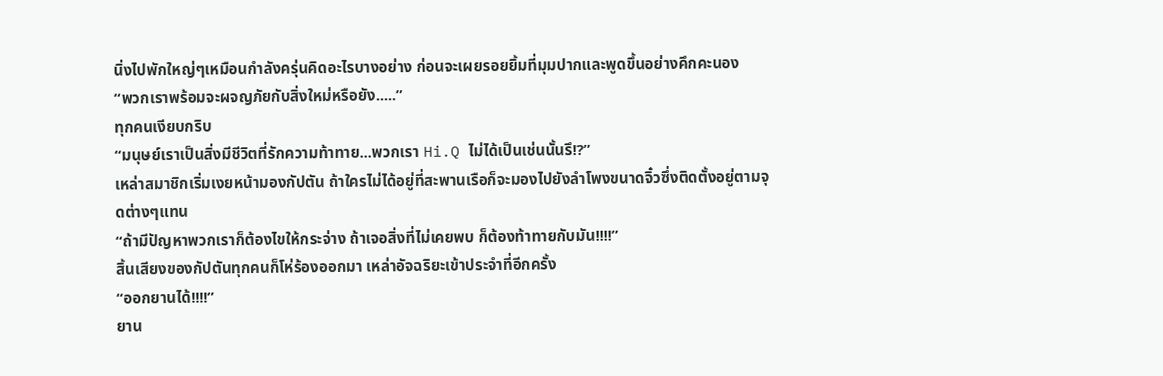นิ่งไปพักใหญ่ๆเหมือนกำลังครุ่นคิดอะไรบางอย่าง ก่อนจะเผยรอยยิ้มที่มุมปากและพูดขึ้นอย่างคึกคะนอง
“พวกเราพร้อมจะผจญภัยกับสิ่งใหม่หรือยัง.....”
ทุกคนเงียบกริบ
“มนุษย์เราเป็นสิ่งมีชีวิตที่รักความท้าทาย...พวกเรา Hi.Q ไม่ได้เป็นเช่นนั้นรึ!?”
เหล่าสมาชิกเริ่มเงยหน้ามองกัปตัน ถ้าใครไม่ได้อยู่ที่สะพานเรือก็จะมองไปยังลำโพงขนาดจิ๋วซึ่งติดตั้งอยู่ตามจุดต่างๆแทน
“ถ้ามีปัญหาพวกเราก็ต้องไขให้กระจ่าง ถ้าเจอสิ่งที่ไม่เคยพบ ก็ต้องท้าทายกับมัน!!!!”
สิ้นเสียงของกัปตันทุกคนก็โห่ร้องออกมา เหล่าอัจฉริยะเข้าประจำที่อีกครั้ง
“ออกยานได้!!!!”
ยาน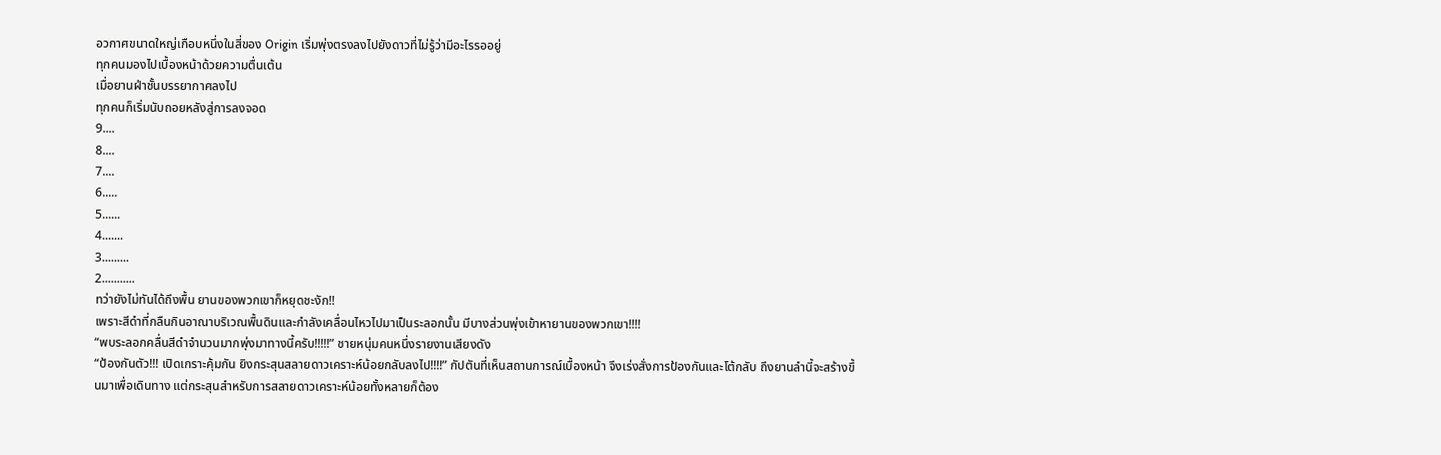อวกาศขนาดใหญ่เกือบหนึ่งในสี่ของ Origin เริ่มพุ่งตรงลงไปยังดาวที่ไม่รู้ว่ามีอะไรรออยู่
ทุกคนมองไปเบื้องหน้าด้วยความตื่นเต้น
เมื่อยานฝ่าชั้นบรรยากาศลงไป
ทุกคนก็เริ่มนับถอยหลังสู่การลงจอด
9....
8....
7....
6.....
5......
4.......
3.........
2...........
ทว่ายังไม่ทันได้ถึงพื้น ยานของพวกเขาก็หยุดชะงัก!!
เพราะสีดำที่กลืนกินอาณาบริเวณพื้นดินและกำลังเคลื่อนไหวไปมาเป็นระลอกนั้น มีบางส่วนพุ่งเข้าหายานของพวกเขา!!!!
“พบระลอกคลื่นสีดำจำนวนมากพุ่งมาทางนี้ครับ!!!!!” ชายหนุ่มคนหนึ่งรายงานเสียงดัง
“ป้องกันตัว!!! เปิดเกราะคุ้มกัน ยิงกระสุนสลายดาวเคราะห์น้อยกลับลงไป!!!!” กัปตันที่เห็นสถานการณ์เบื้องหน้า จึงเร่งสั่งการป้องกันและโต้กลับ ถึงยานลำนี้จะสร้างขึ้นมาเพื่อเดินทาง แต่กระสุนสำหรับการสลายดาวเคราะห์น้อยทั้งหลายก็ต้อง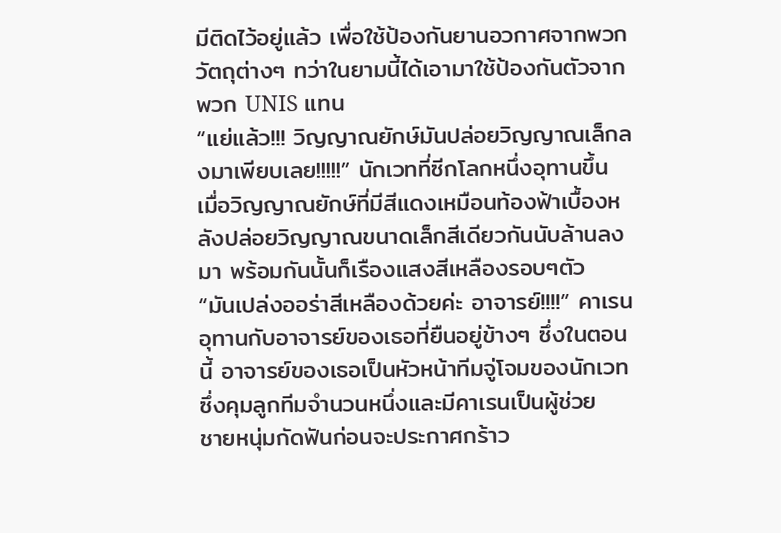มีติดไว้อยู่แล้ว เพื่อใช้ป้องกันยานอวกาศจากพวกวัตถุต่างๆ ทว่าในยามนี้ได้เอามาใช้ป้องกันตัวจากพวก UNIS แทน
“แย่แล้ว!!! วิญญาณยักษ์มันปล่อยวิญญาณเล็กลงมาเพียบเลย!!!!!” นักเวทที่ซีกโลกหนึ่งอุทานขึ้น เมื่อวิญญาณยักษ์ที่มีสีแดงเหมือนท้องฟ้าเบื้องหลังปล่อยวิญญาณขนาดเล็กสีเดียวกันนับล้านลงมา พร้อมกันนั้นก็เรืองแสงสีเหลืองรอบๆตัว
“มันเปล่งออร่าสีเหลืองด้วยค่ะ อาจารย์!!!!” คาเรนอุทานกับอาจารย์ของเธอที่ยืนอยู่ข้างๆ ซึ่งในตอนนี้ อาจารย์ของเธอเป็นหัวหน้าทีมจู่โจมของนักเวท ซึ่งคุมลูกทีมจำนวนหนึ่งและมีคาเรนเป็นผู้ช่วย
ชายหนุ่มกัดฟันก่อนจะประกาศกร้าว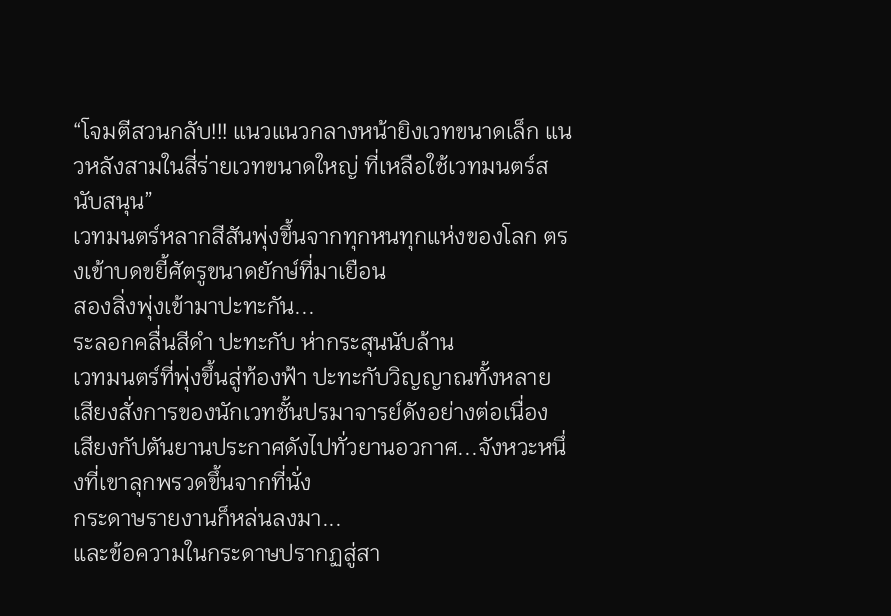“โจมตีสวนกลับ!!! แนวแนวกลางหน้ายิงเวทขนาดเล็ก แนวหลังสามในสี่ร่ายเวทขนาดใหญ่ ที่เหลือใช้เวทมนตร์สนับสนุน”
เวทมนตร์หลากสีสันพุ่งขึ้นจากทุกหนทุกแห่งของโลก ตรงเข้าบดขยี้ศัตรูขนาดยักษ์ที่มาเยือน
สองสิ่งพุ่งเข้ามาปะทะกัน...
ระลอกคลื่นสีดำ ปะทะกับ ห่ากระสุนนับล้าน
เวทมนตร์ที่พุ่งขึ้นสู่ท้องฟ้า ปะทะกับวิญญาณทั้งหลาย
เสียงสั่งการของนักเวทชั้นปรมาจารย์ดังอย่างต่อเนื่อง
เสียงกัปตันยานประกาศดังไปทั่วยานอวกาศ...จังหวะหนึ่งที่เขาลุกพรวดขึ้นจากที่นั่ง
กระดาษรายงานก็หล่นลงมา...
และข้อความในกระดาษปรากฏสู่สา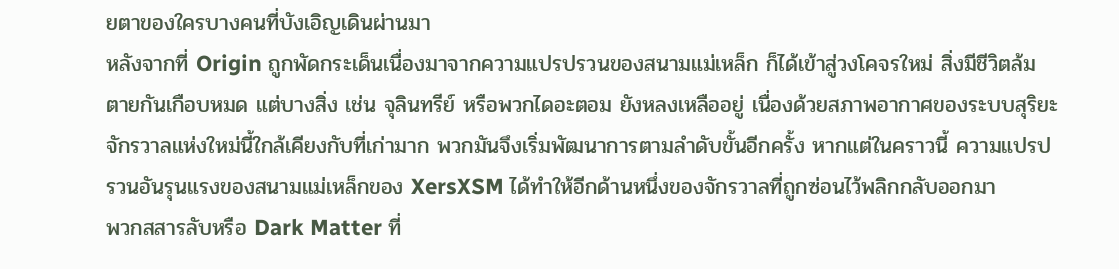ยตาของใครบางคนที่บังเอิญเดินผ่านมา
หลังจากที่ Origin ถูกพัดกระเด็นเนื่องมาจากความแปรปรวนของสนามแม่เหล็ก ก็ได้เข้าสู่วงโคจรใหม่ สิ่งมีชีวิตล้มตายกันเกือบหมด แต่บางสิ่ง เช่น จุลินทรีย์ หรือพวกไดอะตอม ยังหลงเหลืออยู่ เนื่องด้วยสภาพอากาศของระบบสุริยะจักรวาลแห่งใหม่นี้ใกล้เคียงกับที่เก่ามาก พวกมันจึงเริ่มพัฒนาการตามลำดับขั้นอีกครั้ง หากแต่ในคราวนี้ ความแปรปรวนอันรุนแรงของสนามแม่เหล็กของ XersXSM ได้ทำให้อีกด้านหนึ่งของจักรวาลที่ถูกซ่อนไว้พลิกกลับออกมา
พวกสสารลับหรือ Dark Matter ที่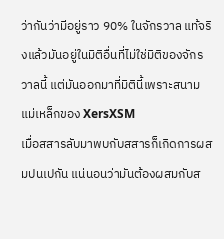ว่ากันว่ามีอยู่ราว 90% ในจักรวาล แท้จริงแล้วมันอยู่ในมิติอื่นที่ไม่ใช่มิติของจักรวาลนี้ แต่มันออกมาที่มิตินี้เพราะสนามแม่เหล็กของ XersXSM
เมื่อสสารลับมาพบกับสสารก็เกิดการผสมปนเปกัน แน่นอนว่ามันต้องผสมกับส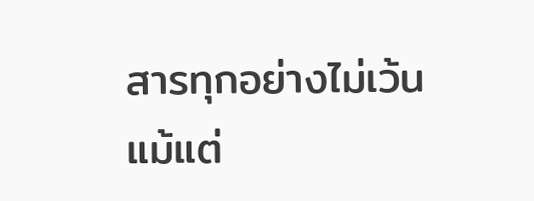สารทุกอย่างไม่เว้นแม้แต่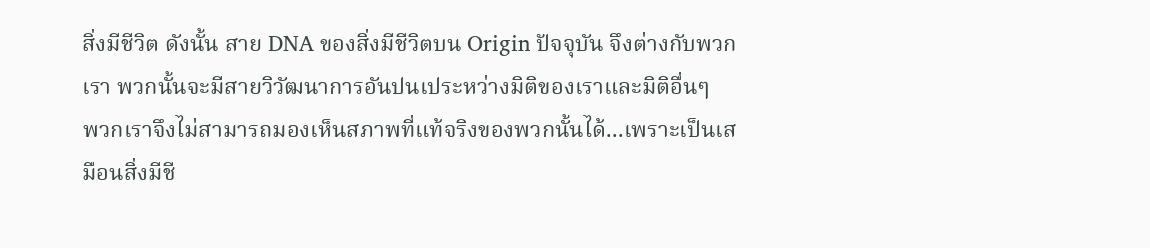สิ่งมีชีวิต ดังนั้น สาย DNA ของสิ่งมีชีวิตบน Origin ปัจจุบัน จึงต่างกับพวกเรา พวกนั้นจะมีสายวิวัฒนาการอันปนเประหว่างมิติของเราและมิติอื่นๆ
พวกเราจึงไม่สามารถมองเห็นสภาพที่แท้จริงของพวกนั้นได้...เพราะเป็นเสมือนสิ่งมีชี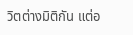วิตต่างมิติกัน แต่อ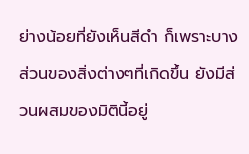ย่างน้อยที่ยังเห็นสีดำ ก็เพราะบางส่วนของสิ่งต่างๆที่เกิดขึ้น ยังมีส่วนผสมของมิตินี้อยู่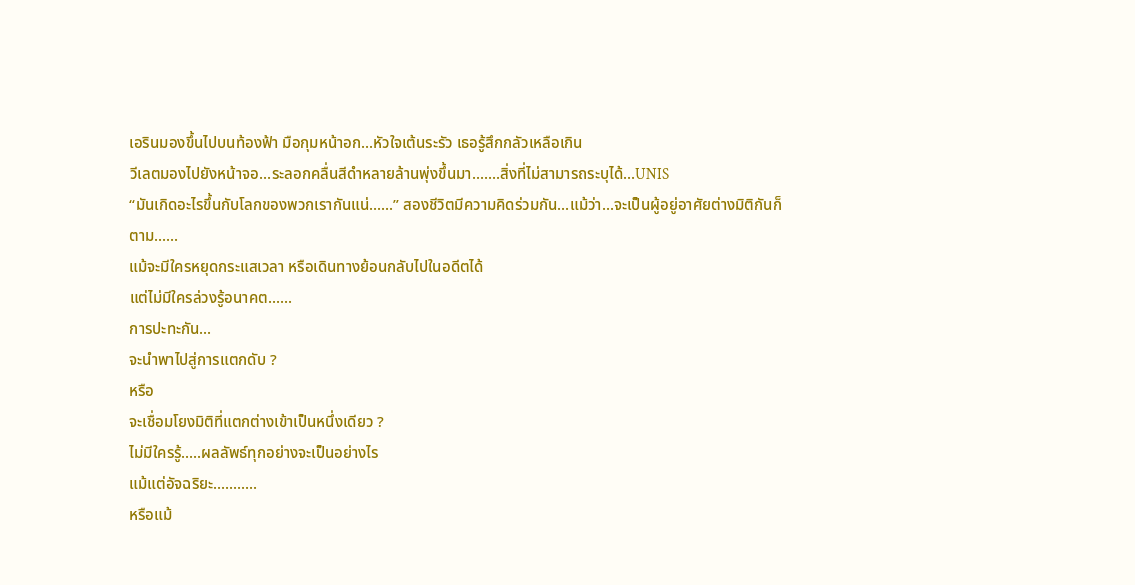เอรินมองขึ้นไปบนท้องฟ้า มือกุมหน้าอก...หัวใจเต้นระรัว เธอรู้สึกกลัวเหลือเกิน
วีเลตมองไปยังหน้าจอ...ระลอกคลื่นสีดำหลายล้านพุ่งขึ้นมา.......สิ่งที่ไม่สามารถระบุได้...UNIS
“มันเกิดอะไรขึ้นกับโลกของพวกเรากันแน่......” สองชีวิตมีความคิดร่วมกัน...แม้ว่า...จะเป็นผู้อยู่อาศัยต่างมิติกันก็ตาม......
แม้จะมีใครหยุดกระแสเวลา หรือเดินทางย้อนกลับไปในอดีตได้
แต่ไม่มีใครล่วงรู้อนาคต......
การปะทะกัน...
จะนำพาไปสู่การแตกดับ ?
หรือ
จะเชื่อมโยงมิติที่แตกต่างเข้าเป็นหนึ่งเดียว ?
ไม่มีใครรู้.....ผลลัพธ์ทุกอย่างจะเป็นอย่างไร
แม้แต่อัจฉริยะ...........
หรือแม้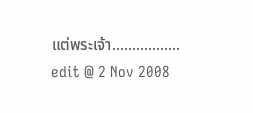แต่พระเจ้า.................
edit @ 2 Nov 2008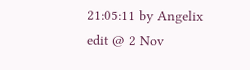21:05:11 by Angelix
edit @ 2 Nov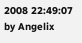2008 22:49:07 by Angelix